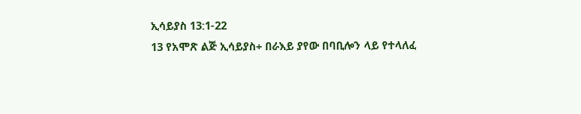ኢሳይያስ 13:1-22
13 የአሞጽ ልጅ ኢሳይያስ+ በራእይ ያየው በባቢሎን ላይ የተላለፈ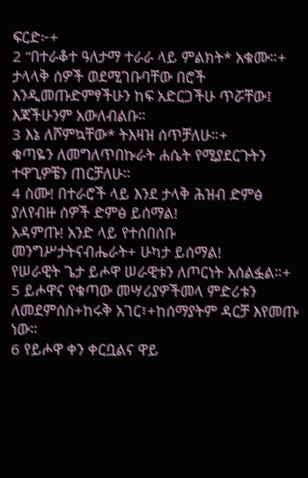ፍርድ፦+
2 “በተራቆተ ዓለታማ ተራራ ላይ ምልክት* አቁሙ።+
ታላላቅ ሰዎች ወደሚገቡባቸው በሮች እንዲመጡድምፃችሁን ከፍ አድርጋችሁ ጥሯቸው፤ እጃችሁንም አውለብልቡ።
3 እኔ ለሾምኳቸው* ትእዛዝ ሰጥቻለሁ።+
ቁጣዬን ለመግለጥበኩራት ሐሴት የሚያደርጉትን ተዋጊዎቼን ጠርቻለሁ።
4 ስሙ! በተራሮች ላይ እንደ ታላቅ ሕዝብ ድምፅ ያለየብዙ ሰዎች ድምፅ ይሰማል!
አዳምጡ! አንድ ላይ የተሰበሰቡ መንግሥታትናብሔራት+ ሁካታ ይሰማል!
የሠራዊት ጌታ ይሖዋ ሠራዊቱን ለጦርነት አሰልፏል።+
5 ይሖዋና የቁጣው መሣሪያዎችመላ ምድሪቱን ለመደምሰስ+ከሩቅ አገር፣+ከሰማያትም ዳርቻ እየመጡ ነው።
6 የይሖዋ ቀን ቀርቧልና ዋይ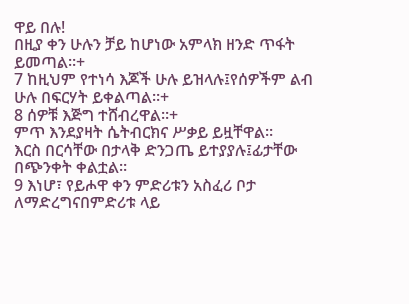ዋይ በሉ!
በዚያ ቀን ሁሉን ቻይ ከሆነው አምላክ ዘንድ ጥፋት ይመጣል።+
7 ከዚህም የተነሳ እጆች ሁሉ ይዝላሉ፤የሰዎችም ልብ ሁሉ በፍርሃት ይቀልጣል።+
8 ሰዎቹ እጅግ ተሸብረዋል።+
ምጥ እንደያዛት ሴትብርክና ሥቃይ ይዟቸዋል።
እርስ በርሳቸው በታላቅ ድንጋጤ ይተያያሉ፤ፊታቸው በጭንቀት ቀልቷል።
9 እነሆ፣ የይሖዋ ቀን ምድሪቱን አስፈሪ ቦታ ለማድረግናበምድሪቱ ላይ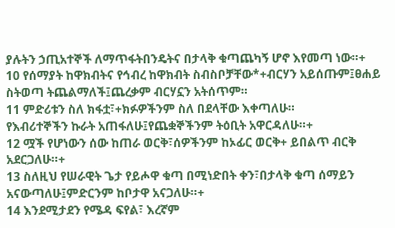ያሉትን ኃጢአተኞች ለማጥፋትበንዴትና በታላቅ ቁጣጨካኝ ሆኖ እየመጣ ነው።+
10 የሰማያት ከዋክብትና የኅብረ ከዋክብት ስብስቦቻቸው*+ብርሃን አይሰጡም፤ፀሐይ ስትወጣ ትጨልማለች፤ጨረቃም ብርሃኗን አትሰጥም።
11 ምድሪቱን ስለ ክፋቷ፣+ክፉዎችንም ስለ በደላቸው እቀጣለሁ።
የእብሪተኞችን ኩራት አጠፋለሁ፤የጨቋኞችንም ትዕቢት አዋርዳለሁ።+
12 ሟች የሆነውን ሰው ከጠራ ወርቅ፣ሰዎችንም ከኦፊር ወርቅ+ ይበልጥ ብርቅ አደርጋለሁ።+
13 ስለዚህ የሠራዊት ጌታ የይሖዋ ቁጣ በሚነድበት ቀን፣በታላቅ ቁጣ ሰማይን አናውጣለሁ፤ምድርንም ከቦታዋ አናጋለሁ።+
14 እንደሚታደን የሜዳ ፍየል፣ እረኛም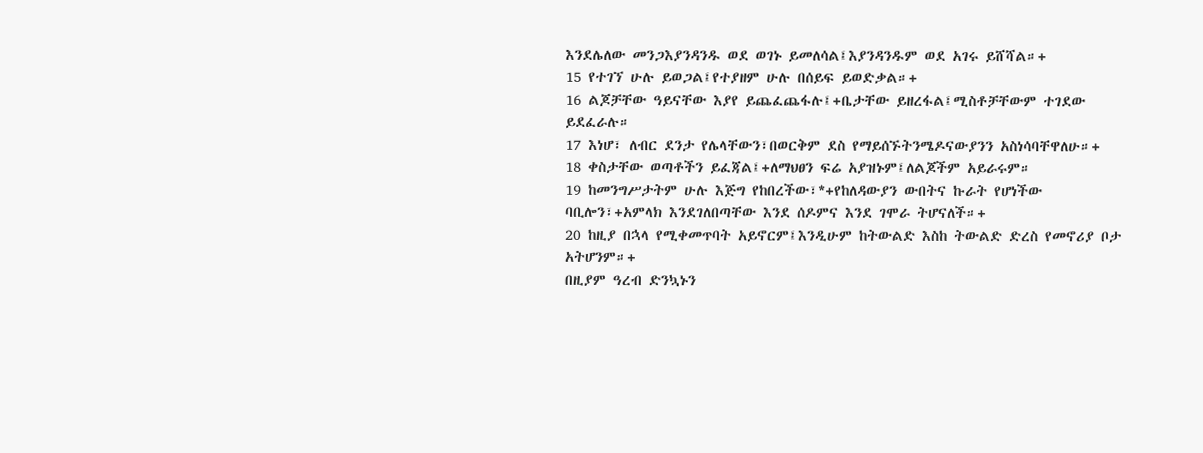እንደሌለው መንጋእያንዳንዱ ወደ ወገኑ ይመለሳል፤እያንዳንዱም ወደ አገሩ ይሸሻል።+
15 የተገኘ ሁሉ ይወጋል፤የተያዘም ሁሉ በሰይፍ ይወድቃል።+
16 ልጆቻቸው ዓይናቸው እያየ ይጨፈጨፋሉ፤+ቤታቸው ይዘረፋል፤ሚስቶቻቸውም ተገደው ይደፈራሉ።
17 እነሆ፣ ለብር ደንታ የሌላቸውን፣በወርቅም ደስ የማይሰኙትንሜዶናውያንን አስነሳባቸዋለሁ።+
18 ቀስታቸው ወጣቶችን ይፈጃል፤+ለማህፀን ፍሬ አያዝኑም፤ለልጆችም አይራሩም።
19 ከመንግሥታትም ሁሉ እጅግ የከበረችው፣*+የከለዳውያን ውበትና ኩራት የሆነችው ባቢሎን፣+አምላክ እንደገለበጣቸው እንደ ሰዶምና እንደ ገሞራ ትሆናለች።+
20 ከዚያ በኋላ የሚቀመጥባት አይኖርም፤እንዲሁም ከትውልድ እስከ ትውልድ ድረስ የመኖሪያ ቦታ አትሆንም።+
በዚያም ዓረብ ድንኳኑን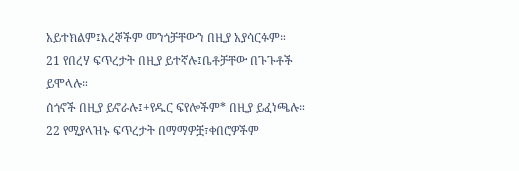አይተክልም፤እረኞችም መንጎቻቸውን በዚያ አያሳርፉም።
21 የበረሃ ፍጥረታት በዚያ ይተኛሉ፤ቤቶቻቸው በጉጉቶች ይሞላሉ።
ሰጎኖች በዚያ ይኖራሉ፤+የዱር ፍየሎችም* በዚያ ይፈነጫሉ።
22 የሚያላዝኑ ፍጥረታት በማማዎቿ፣ቀበሮዎችም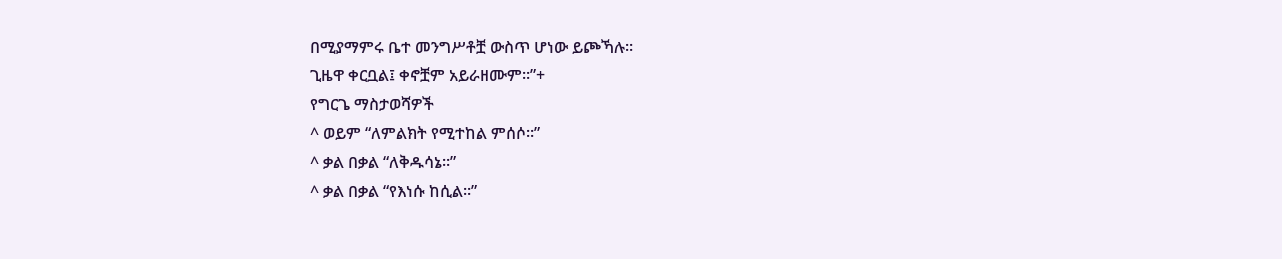በሚያማምሩ ቤተ መንግሥቶቿ ውስጥ ሆነው ይጮኻሉ።
ጊዜዋ ቀርቧል፤ ቀኖቿም አይራዘሙም።”+
የግርጌ ማስታወሻዎች
^ ወይም “ለምልክት የሚተከል ምሰሶ።”
^ ቃል በቃል “ለቅዱሳኔ።”
^ ቃል በቃል “የእነሱ ከሲል።”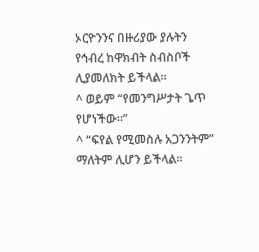ኦርዮንንና በዙሪያው ያሉትን የኅብረ ከዋክብት ስብስቦች ሊያመለክት ይችላል።
^ ወይም “የመንግሥታት ጌጥ የሆነችው።”
^ “ፍየል የሚመስሉ አጋንንትም” ማለትም ሊሆን ይችላል።